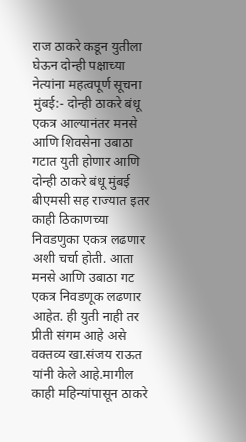राज ठाकरे कडून युतीला घेऊन दोन्ही पक्षाच्या नेत्यांना महत्वपूर्ण सूचना
मुंबई:- दोन्ही ठाकरे बंधू एकत्र आल्यानंतर मनसे आणि शिवसेना उबाठा गटात युती होणार आणि दोन्ही ठाकरे बंधू मुंबई बीएमसी सह राज्यात इतर काही ठिकाणच्या निवडणुका एकत्र लढणार अशी चर्चा होती. आता मनसे आणि उबाठा गट एकत्र निवडणूक लढणार आहेत. ही युती नाही तर प्रीती संगम आहे असे वक्तव्य खा.संजय राऊत यांनी केले आहे.मागील काही महिन्यांपासून ठाकरे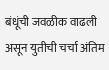बंधूंची जवळीक वाढली असून युतीची चर्चा अंतिम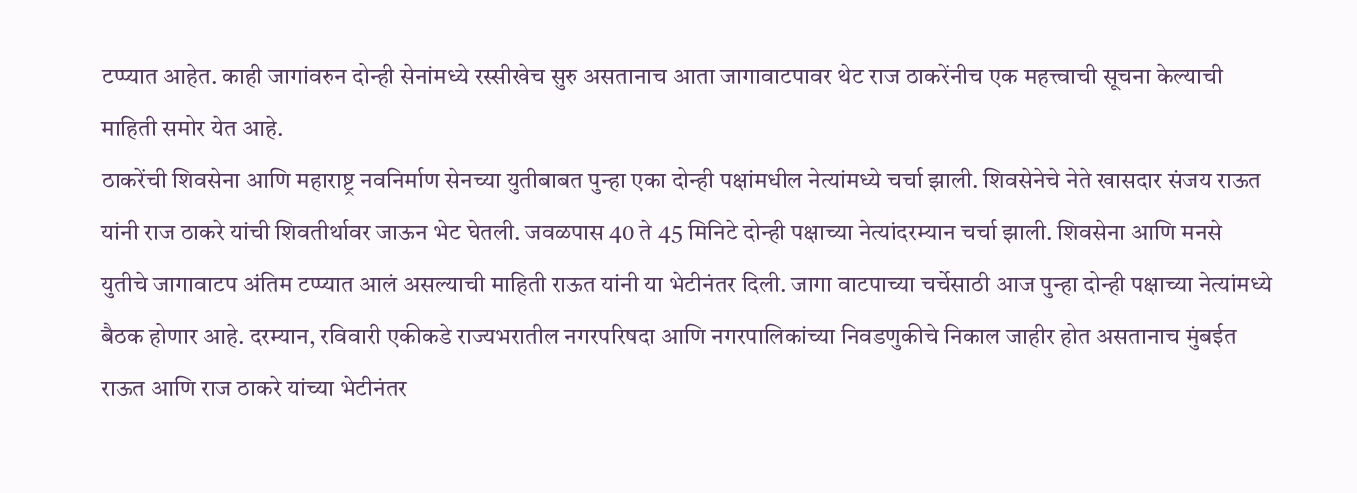टप्प्यात आहेत. काही जागांवरुन दोन्ही सेनांमध्ये रस्सीखेच सुरु असतानाच आता जागावाटपावर थेट राज ठाकरेंनीच एक महत्त्वाची सूचना केल्याची माहिती समोर येत आहे.
ठाकरेंची शिवसेना आणि महाराष्ट्र नवनिर्माण सेनच्या युतीबाबत पुन्हा एका दोन्ही पक्षांमधील नेत्यांमध्ये चर्चा झाली. शिवसेनेचे नेते खासदार संजय राऊत यांनी राज ठाकरे यांची शिवतीर्थावर जाऊन भेट घेतली. जवळपास 40 ते 45 मिनिटे दोन्ही पक्षाच्या नेत्यांदरम्यान चर्चा झाली. शिवसेना आणि मनसे युतीचे जागावाटप अंतिम टप्प्यात आलं असल्याची माहिती राऊत यांनी या भेटीनंतर दिली. जागा वाटपाच्या चर्चेसाठी आज पुन्हा दोन्ही पक्षाच्या नेत्यांमध्ये बैठक होणार आहे. दरम्यान, रविवारी एकीकडे राज्यभरातील नगरपरिषदा आणि नगरपालिकांच्या निवडणुकीचे निकाल जाहीर होत असतानाच मुंबईत राऊत आणि राज ठाकरे यांच्या भेटीनंतर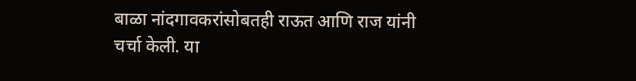बाळा नांदगावकरांसोबतही राऊत आणि राज यांनी चर्चा केली. या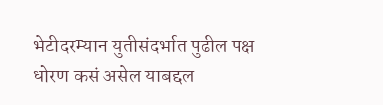भेटीदरम्यान युतीसंदर्भात पुढील पक्ष धोरण कसं असेल याबद्दल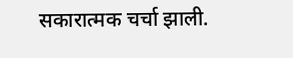सकारात्मक चर्चा झाली.